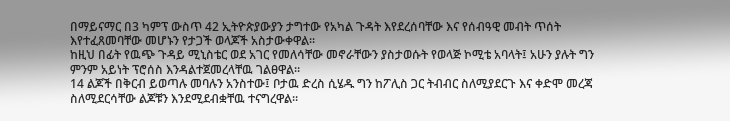በማይናማር በ3 ካምፕ ውስጥ 42 ኢትዮጵያውያን ታግተው የአካል ጉዳት እየደረሰባቸው እና የሰብዓዊ መብት ጥሰት እየተፈጸመባቸው መሆኑን የታጋች ወላጆች አስታውቀዋል፡፡
ከዚህ በፊት የዉጭ ጉዳይ ሚኒስቴር ወደ አገር የመለሳቸው መኖራቸውን ያስታወሱት የወላጅ ኮሚቴ አባላት፤ አሁን ያሉት ግን ምንም አይነት ፕሮሰስ እንዳልተጀመረላቸዉ ገልፀዋል።
14 ልጆች በቅርብ ይወጣሉ መባሉን አንስተው፤ ቦታዉ ድረስ ሲሄዱ ግን ከፖሊስ ጋር ትብብር ስለሚያደርጉ እና ቀድሞ መረጃ ስለሚደርሳቸው ልጆቹን እንደሚደብቋቸዉ ተናግረዋል።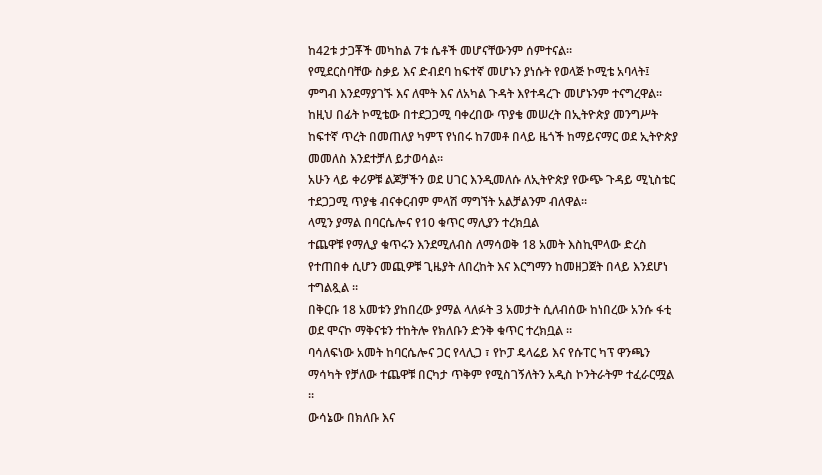ከ42ቱ ታጋቾች መካከል 7ቱ ሴቶች መሆናቸውንም ሰምተናል።
የሚደርስባቸው ስቃይ እና ድብደባ ከፍተኛ መሆኑን ያነሱት የወላጅ ኮሚቴ አባላት፤ ምግብ እንደማያገኙ እና ለሞት እና ለአካል ጉዳት እየተዳረጉ መሆኑንም ተናግረዋል፡፡
ከዚህ በፊት ኮሚቴው በተደጋጋሚ ባቀረበው ጥያቄ መሠረት በኢትዮጵያ መንግሥት ከፍተኛ ጥረት በመጠለያ ካምፕ የነበሩ ከ7መቶ በላይ ዜጎች ከማይናማር ወደ ኢትዮጵያ መመለስ እንደተቻለ ይታወሳል።
አሁን ላይ ቀሪዎቹ ልጆቻችን ወደ ሀገር እንዲመለሱ ለኢትዮጵያ የውጭ ጉዳይ ሚኒስቴር ተደጋጋሚ ጥያቄ ብናቀርብም ምላሽ ማግኘት አልቻልንም ብለዋል፡፡
ላሚን ያማል በባርሴሎና የ10 ቁጥር ማሊያን ተረክቧል
ተጨዋቹ የማሊያ ቁጥሩን እንደሚለብስ ለማሳወቅ 18 አመት እስኪሞላው ድረስ የተጠበቀ ሲሆን መጪዎቹ ጊዜያት ለበረከት እና እርግማን ከመዘጋጀት በላይ እንደሆነ ተግልጿል ።
በቅርቡ 18 አመቱን ያከበረው ያማል ላለፉት 3 አመታት ሲለብሰው ከነበረው አንሱ ፋቲ ወደ ሞናኮ ማቅናቱን ተከትሎ የክለቡን ድንቅ ቁጥር ተረክቧል ።
ባሳለፍነው አመት ከባርሴሎና ጋር የላሊጋ ፣ የኮፓ ዴላሬይ እና የሱፐር ካፕ ዋንጫን ማሳካት የቻለው ተጨዋቹ በርካታ ጥቅም የሚስገኝለትን አዲስ ኮንትራትም ተፈራርሟል ።
ውሳኔው በክለቡ እና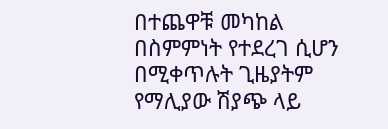በተጨዋቹ መካከል በስምምነት የተደረገ ሲሆን በሚቀጥሉት ጊዜያትም የማሊያው ሽያጭ ላይ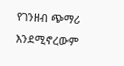የገንዘብ ጭማሪ እንደሚኖረውም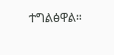ተግልፅዋል።